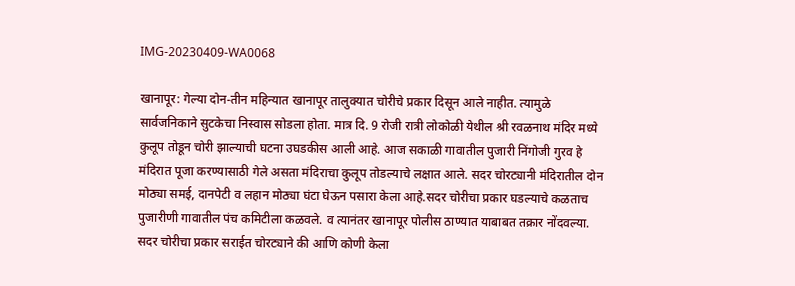IMG-20230409-WA0068

खानापूर: गेल्या दोन-तीन महिन्यात खानापूर तालुक्यात चोरीचे प्रकार दिसून आले नाहीत. त्यामुळे सार्वजनिकाने सुटकेचा निस्वास सोडला होता. मात्र दि. 9 रोजी रात्री लोकोळी येथील श्री रवळनाथ मंदिर मध्ये कुलूप तोडून चोरी झाल्याची घटना उघडकीस आली आहे. आज सकाळी गावातील पुजारी निंगोजी गुरव हे मंदिरात पूजा करण्यासाठी गेले असता मंदिराचा कुलूप तोडल्याचे लक्षात आले. सदर चोरट्यानी मंदिरातील दोन मोठ्या समई, दानपेटी व लहान मोठ्या घंटा घेऊन पसारा केला आहे.सदर चोरीचा प्रकार घडल्याचे कळताच पुजारीणी गावातील पंच कमिटीला कळवले. व त्यानंतर खानापूर पोलीस ठाण्यात याबाबत तक्रार नोंदवल्या. सदर चोरीचा प्रकार सराईत चोरट्याने की आणि कोणी केला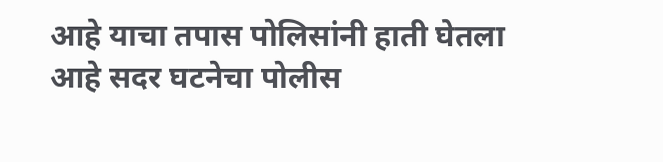आहे याचा तपास पोलिसांनी हाती घेतला आहे सदर घटनेचा पोलीस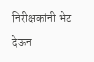निरीक्षकांनी भेट देऊन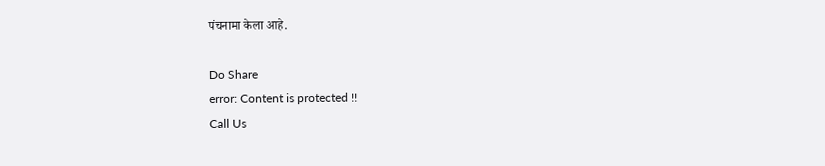पंचनामा केला आहे.

Do Share
error: Content is protected !!
Call Us